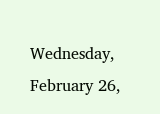Wednesday, February 26,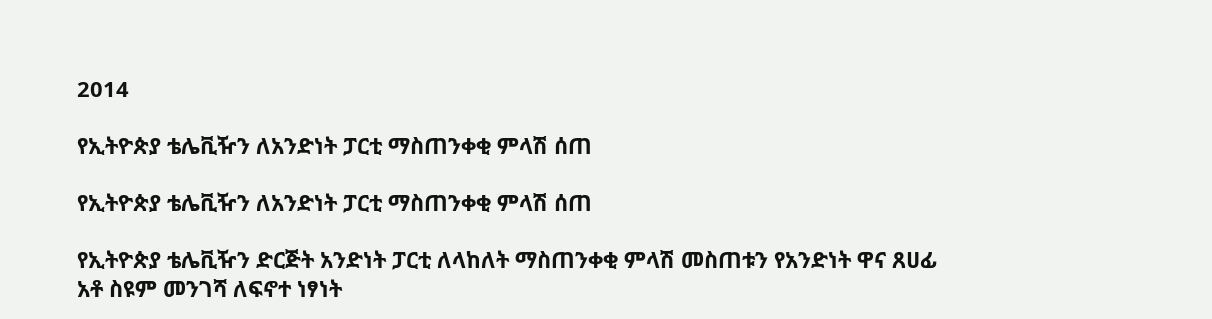2014

የኢትዮጵያ ቴሌቪዥን ለአንድነት ፓርቲ ማስጠንቀቂ ምላሽ ሰጠ

የኢትዮጵያ ቴሌቪዥን ለአንድነት ፓርቲ ማስጠንቀቂ ምላሽ ሰጠ

የኢትዮጵያ ቴሌቪዥን ድርጅት አንድነት ፓርቲ ለላከለት ማስጠንቀቂ ምላሽ መስጠቱን የአንድነት ዋና ጸሀፊ አቶ ስዩም መንገሻ ለፍኖተ ነፃነት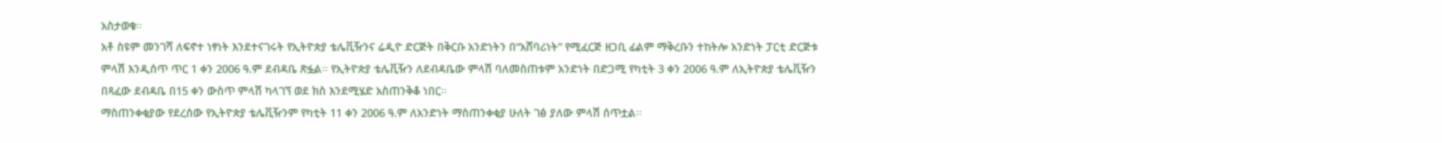አስታወቁ፡፡
አቶ ስዩም መንገሻ ለፍኖተ ነፃነት እንደተናገሩት የኢትዮጵያ ቴሌቪዥንና ሬዲዮ ድርጅት በቅርቡ አንድነትን በ“አሸባሪነት” የሚፈርጅ ዘጋቢ ፊልም ማቅረቡን ተከትሎ አንድነት ፓርቲ ድርጅቱ ምላሽ እንዲሰጥ ጥር 1 ቀን 2006 ዓ.ም ደብዳቤ ጽፏል፡፡ የኢትዮጵያ ቴሌቪዥን ለደብዳቤው ምላሽ ባለመስጠቱም አንድነት በድጋሚ የካቲት 3 ቀን 2006 ዓ.ም ለኢትዮጵያ ቴሌቪዥን በጻፈው ደብዳቤ በ15 ቀን ውስጥ ምላሽ ካላገኘ ወደ ክስ እንደሚሄድ አስጠንቅቆ ነበር፡፡
ማስጠንቀቂያው የደረሰው የኢትዮጵያ ቴሌቪዥንም የካቲት 11 ቀን 2006 ዓ.ም ለአንድነት ማስጠንቀቂያ ሁለት ገፅ ያለው ምላሽ ሰጥቷል፡፡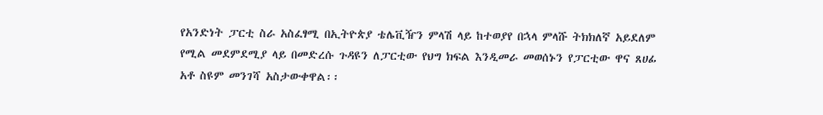የአንድነት ፓርቲ ስራ አስፈፃሚ በኢትዮጵያ ቴሌቪዥን ምላሽ ላይ ከተወያየ በኋላ ምላሹ ትክክለኛ አይደለም የሚል መደምደሚያ ላይ በመድረሱ ጉዳዩን ለፓርቲው የህግ ክፍል እንዲመራ መወሰኑን የፓርቲው ዋና ጸሀፊ አቶ ስዩም መንገሻ አስታውቀዋል፡፡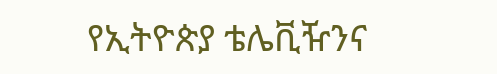የኢትዮጵያ ቴሌቪዥንና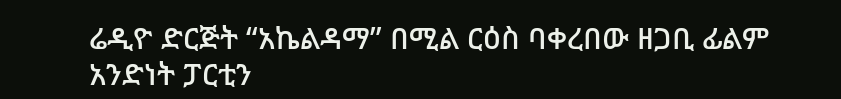ሬዲዮ ድርጅት “አኬልዳማ” በሚል ርዕስ ባቀረበው ዘጋቢ ፊልም አንድነት ፓርቲን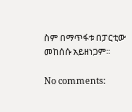ስም በማጥፋቱ በፓርቲው መከሰሱ አይዘነጋም፡፡

No comments: